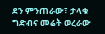ደን ምንጠራው፣ ታላቁ ግድብና መሬት ወረራው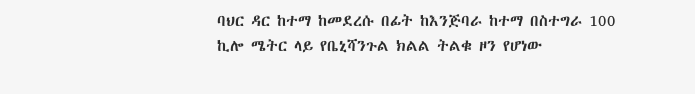ባህር ዳር ከተማ ከመደረሱ በፊት ከእንጅባራ ከተማ በስተግራ 100 ኪሎ ሜትር ላይ የቤኒሻንጉል ክልል ትልቁ ዞን የሆነው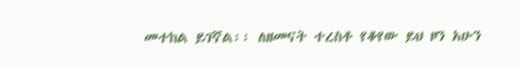መተከል ይገኛል፡፡ ለዘመናት ተረስቶ የቆየው ይህ ዞን አሁን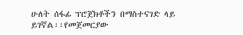ሁለት ሰፋፊ ፕሮጀክቶችን በማስተናገድ ላይ ይገኛል፡፡የመጀመርያው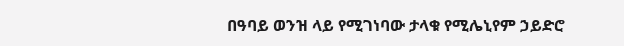በዓባይ ወንዝ ላይ የሚገነባው ታላቁ የሚሌኒየም ኃይድሮ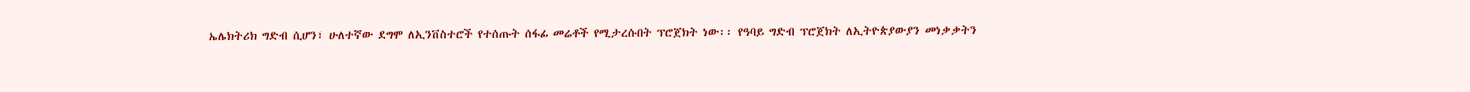ኤሌክትሪክ ግድብ ሲሆን፣ ሁለተኛው ደግሞ ለኢንቨስተሮች የተሰጡት ሰፋፊ መሬቶች የሚታረሱበት ፕሮጀክት ነው፡፡ የዓባይ ግድብ ፕሮጀክት ለኢትዮጵያውያን መነቃቃትን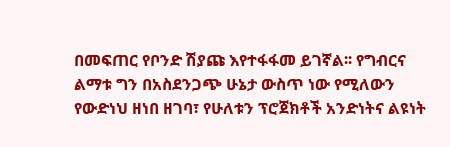በመፍጠር የቦንድ ሽያጩ እየተፋፋመ ይገኛል፡፡ የግብርና ልማቱ ግን በአስደንጋጭ ሁኔታ ውስጥ ነው የሚለውን የውድነህ ዘነበ ዘገባ፣ የሁለቱን ፕሮጀክቶች አንድነትና ልዩነት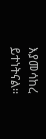እያመሳከረ ይተነትናል፡፡